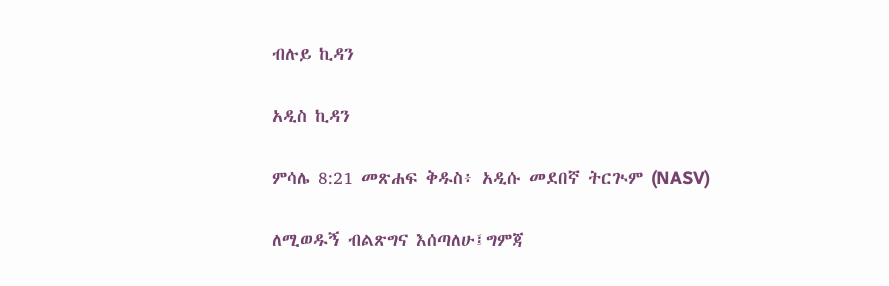ብሉይ ኪዳን

አዲስ ኪዳን

ምሳሌ 8:21 መጽሐፍ ቅዱስ፥ አዲሱ መደበኛ ትርጒም (NASV)

ለሚወዱኝ ብልጽግና እሰጣለሁ፤ግምጃ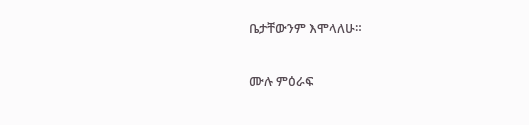ቤታቸውንም እሞላለሁ።

ሙሉ ምዕራፍ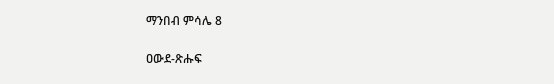ማንበብ ምሳሌ 8

ዐውደ-ጽሑፍ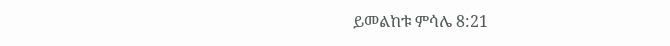ይመልከቱ ምሳሌ 8:21